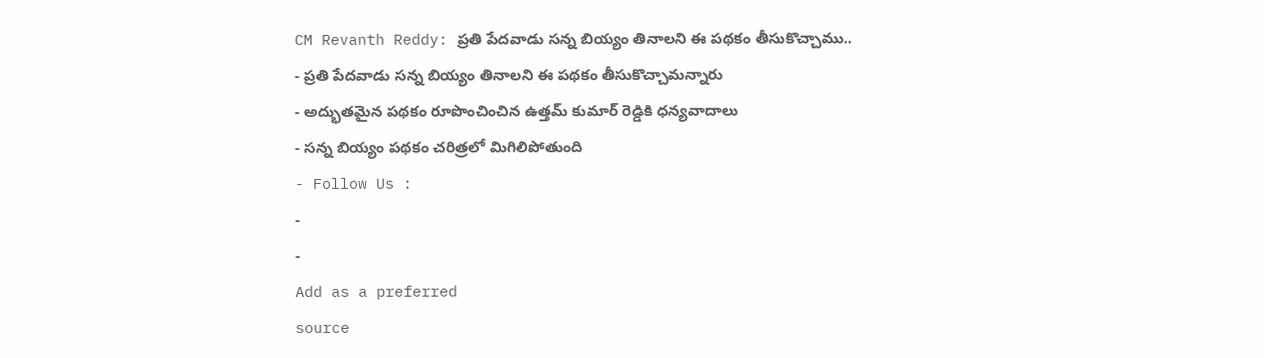CM Revanth Reddy: ప్రతి పేదవాడు సన్న బియ్యం తినాలని ఈ పథకం తీసుకొచ్చాము..
- ప్రతి పేదవాడు సన్న బియ్యం తినాలని ఈ పథకం తీసుకొచ్చామన్నారు
- అద్భుతమైన పథకం రూపొంచించిన ఉత్తమ్ కుమార్ రెడ్డికి ధన్యవాదాలు
- సన్న బియ్యం పథకం చరిత్రలో మిగిలిపోతుంది
- Follow Us :
-
-
Add as a preferred
source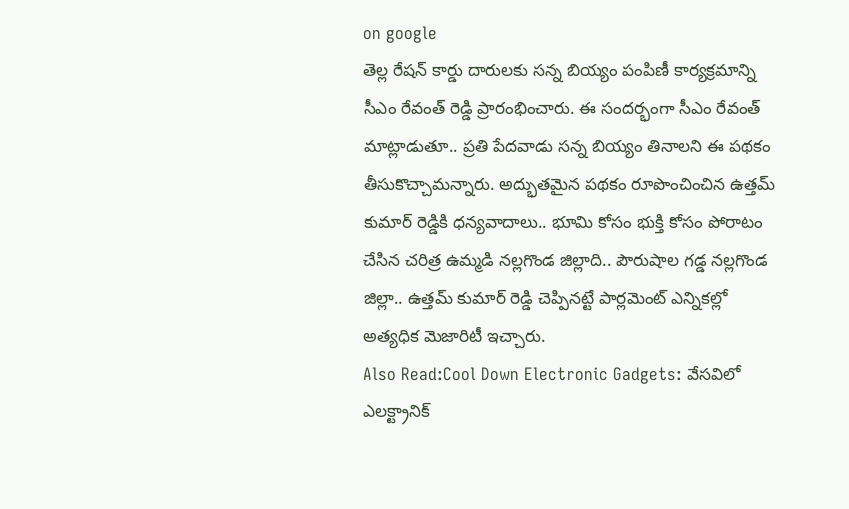on google
తెల్ల రేషన్ కార్డు దారులకు సన్న బియ్యం పంపిణీ కార్యక్రమాన్ని సీఎం రేవంత్ రెడ్డి ప్రారంభించారు. ఈ సందర్భంగా సీఎం రేవంత్ మాట్లాడుతూ.. ప్రతి పేదవాడు సన్న బియ్యం తినాలని ఈ పథకం తీసుకొచ్చామన్నారు. అద్భుతమైన పథకం రూపొంచించిన ఉత్తమ్ కుమార్ రెడ్డికి ధన్యవాదాలు.. భూమి కోసం భుక్తి కోసం పోరాటం చేసిన చరిత్ర ఉమ్మడి నల్లగొండ జిల్లాది.. పౌరుషాల గడ్డ నల్లగొండ జిల్లా.. ఉత్తమ్ కుమార్ రెడ్డి చెప్పినట్టే పార్లమెంట్ ఎన్నికల్లో అత్యధిక మెజారిటీ ఇచ్చారు.
Also Read:Cool Down Electronic Gadgets: వేసవిలో ఎలక్ట్రానిక్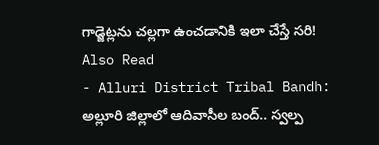గాడ్జెట్లను చల్లగా ఉంచడానికి ఇలా చేస్తే సరి!
Also Read
- Alluri District Tribal Bandh: అల్లూరి జిల్లాలో ఆదివాసీల బంద్.. స్వల్ప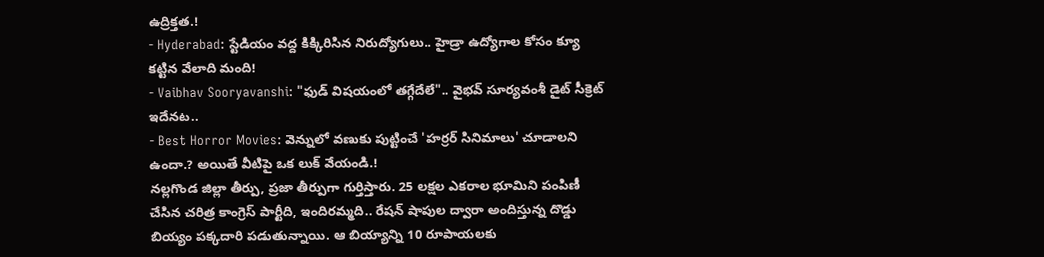ఉద్రిక్తత.!
- Hyderabad: స్టేడియం వద్ద కిక్కిరిసిన నిరుద్యోగులు.. హైడ్రా ఉద్యోగాల కోసం క్యూ కట్టిన వేలాది మంది!
- Vaibhav Sooryavanshi: "ఫుడ్ విషయంలో తగ్గేదేలే".. వైభవ్ సూర్యవంశీ డైట్ సీక్రెట్ ఇదేనట..
- Best Horror Movies: వెన్నులో వణుకు పుట్టించే 'హర్రర్ సినిమాలు' చూడాలని ఉందా.? అయితే వీటిపై ఒక లుక్ వేయండి.!
నల్లగొండ జిల్లా తీర్పు, ప్రజా తీర్పుగా గుర్తిస్తారు. 25 లక్షల ఎకరాల భూమిని పంపిణీ చేసిన చరిత్ర కాంగ్రెస్ పార్టీది, ఇందిరమ్మది.. రేషన్ షాపుల ద్వారా అందిస్తున్న దొడ్డు బియ్యం పక్కదారి పడుతున్నాయి. ఆ బియ్యాన్ని 10 రూపాయలకు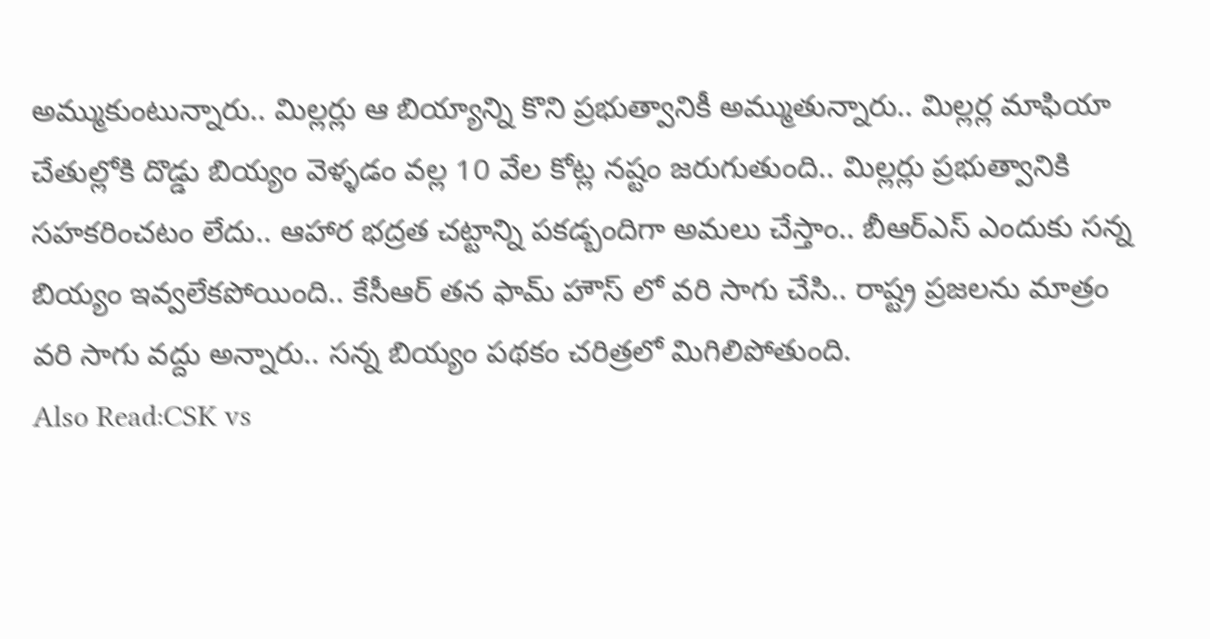అమ్ముకుంటున్నారు.. మిల్లర్లు ఆ బియ్యాన్ని కొని ప్రభుత్వానికీ అమ్ముతున్నారు.. మిల్లర్ల మాఫియా చేతుల్లోకి దొడ్డు బియ్యం వెళ్ళడం వల్ల 10 వేల కోట్ల నష్టం జరుగుతుంది.. మిల్లర్లు ప్రభుత్వానికి సహకరించటం లేదు.. ఆహార భద్రత చట్టాన్ని పకడ్బందిగా అమలు చేస్తాం.. బీఆర్ఎస్ ఎందుకు సన్న బియ్యం ఇవ్వలేకపోయింది.. కేసీఆర్ తన ఫామ్ హౌస్ లో వరి సాగు చేసి.. రాష్ట్ర ప్రజలను మాత్రం వరి సాగు వద్దు అన్నారు.. సన్న బియ్యం పథకం చరిత్రలో మిగిలిపోతుంది.
Also Read:CSK vs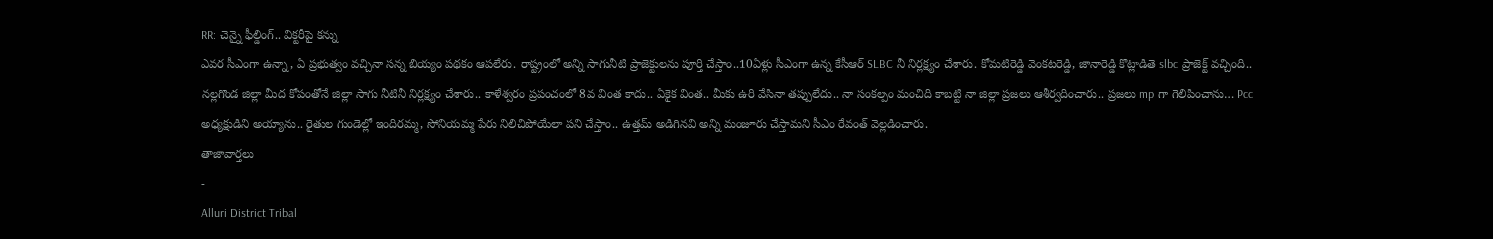RR: చెన్నై ఫీల్డింగ్.. విక్టరీపై కన్ను
ఎవర సీఎంగా ఉన్నా, ఏ ప్రభుత్వం వచ్చినా సన్న బియ్యం పథకం ఆపలేరు. రాష్ట్రంలో అన్ని సాగునీటి ప్రాజెక్టులను పూర్తి చేస్తాం..10ఏళ్లు సీఎంగా ఉన్న కేసీఆర్ SLBC నీ నిర్లక్ష్యం చేశారు. కోమటిరెడ్డి వెంకటరెడ్డి, జానారెడ్డి కొట్లాడితె slbc ప్రాజెక్ట్ వచ్చింది.. నల్లగొండ జిల్లా మీద కోపంతోనే జిల్లా సాగు నీటినీ నిర్లక్ష్యం చేశారు.. కాళేశ్వరం ప్రపంచంలో 8వ వింత కాదు.. ఏకైక వింత.. మీకు ఉరి వేసినా తప్పులేదు.. నా సంకల్పం మంచిది కాబట్టి నా జిల్లా ప్రజలు ఆశీర్వదించారు.. ప్రజలు mp గా గెలిపించాను… Pcc అధ్యక్షుడిని అయ్యాను.. రైతుల గుండెల్లో ఇందిరమ్మ, సోనియమ్మ పేరు నిలిచిపోయేలా పని చేస్తాం.. ఉత్తమ్ అడిగినవి అన్ని మంజూరు చేస్తామని సీఎం రేవంత్ వెల్లడించారు.
తాజావార్తలు
-
Alluri District Tribal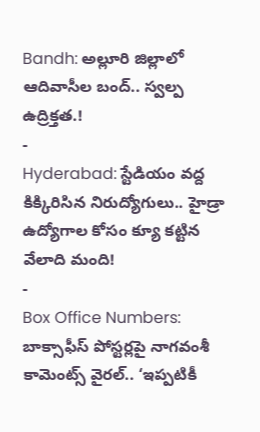Bandh: అల్లూరి జిల్లాలో ఆదివాసీల బంద్.. స్వల్ప ఉద్రిక్తత.!
-
Hyderabad: స్టేడియం వద్ద కిక్కిరిసిన నిరుద్యోగులు.. హైడ్రా ఉద్యోగాల కోసం క్యూ కట్టిన వేలాది మంది!
-
Box Office Numbers: బాక్సాఫీస్ పోస్టర్లపై నాగవంశీ కామెంట్స్ వైరల్.. ‘ఇప్పటికీ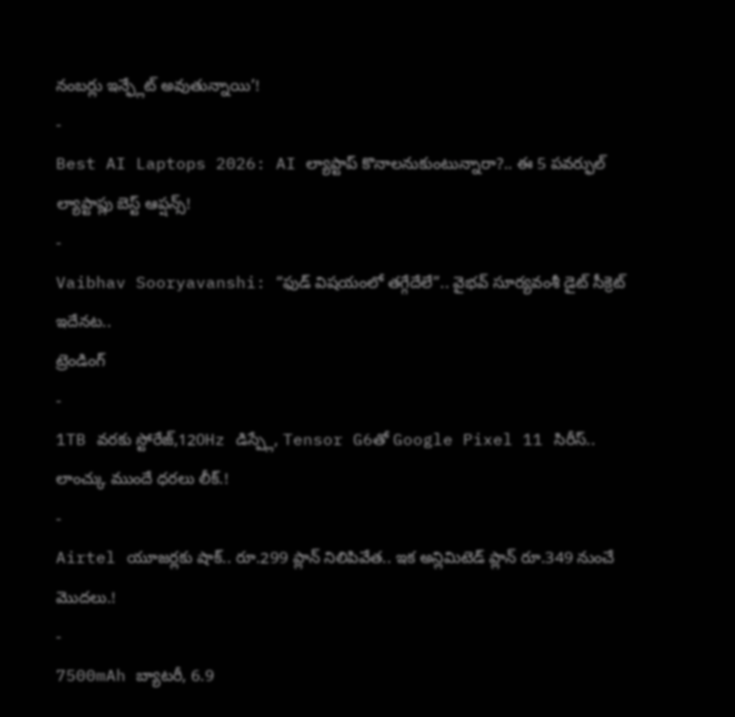నంబర్లు ఇన్ఫ్లేట్ అవుతున్నాయి’!
-
Best AI Laptops 2026: AI ల్యాప్టాప్ కొనాలనుకుంటున్నారా?.. ఈ 5 పవర్ఫుల్ ల్యాప్టాప్లు బెస్ట్ ఆప్షన్స్!
-
Vaibhav Sooryavanshi: “ఫుడ్ విషయంలో తగ్గేదేలే”.. వైభవ్ సూర్యవంశీ డైట్ సీక్రెట్ ఇదేనట..
ట్రెండింగ్
-
1TB వరకు స్టోరేజ్,120Hz డిస్ప్లే, Tensor G6తో Google Pixel 11 సిరీస్.. లాంచ్కు ముందే ధరలు లీక్.!
-
Airtel యూజర్లకు షాక్.. రూ.299 ప్లాన్ నిలిపివేత.. ఇక అన్లిమిటెడ్ ప్లాన్ రూ.349 నుంచే మొదలు.!
-
7500mAh బ్యాటరీ, 6.9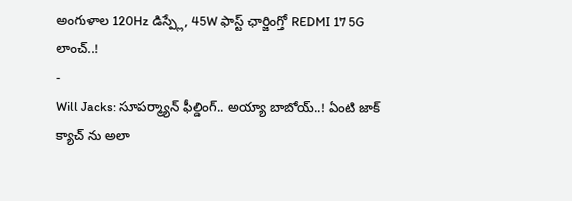అంగుళాల 120Hz డిస్ప్లే, 45W ఫాస్ట్ ఛార్జింగ్తో REDMI 17 5G లాంచ్..!
-
Will Jacks: సూపర్మ్యాన్ ఫీల్డింగ్.. అయ్యా బాబోయ్..! ఏంటి జాక్ క్యాచ్ ను అలా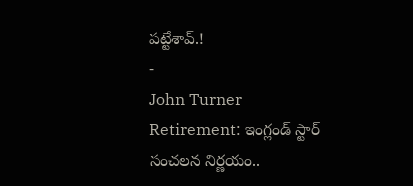పట్టేశావ్.!
-
John Turner Retirement: ఇంగ్లండ్ స్టార్ సంచలన నిర్ణయం..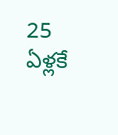25 ఏళ్లకే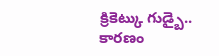క్రికెట్కు గుడ్బై.. కారణం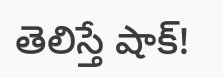తెలిస్తే షాక్!